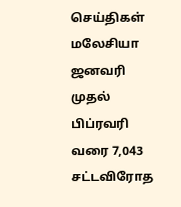செய்திகள் மலேசியா
ஜனவரி முதல் பிப்ரவரி வரை 7,043 சட்டவிரோத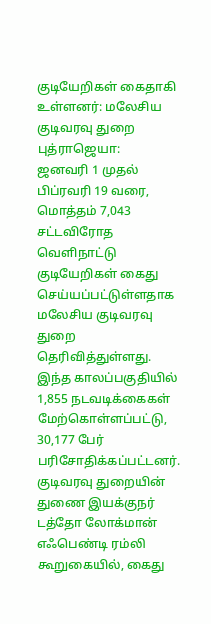குடியேறிகள் கைதாகி உள்ளனர்: மலேசிய குடிவரவு துறை
புத்ராஜெயா:
ஜனவரி 1 முதல் பிப்ரவரி 19 வரை, மொத்தம் 7,043 சட்டவிரோத வெளிநாட்டு குடியேறிகள் கைது செய்யப்பட்டுள்ளதாக மலேசிய குடிவரவு துறை தெரிவித்துள்ளது. இந்த காலப்பகுதியில் 1,855 நடவடிக்கைகள் மேற்கொள்ளப்பட்டு, 30,177 பேர் பரிசோதிக்கப்பட்டனர்.
குடிவரவு துறையின் துணை இயக்குநர் டத்தோ லோக்மான் எஃபெண்டி ரம்லி கூறுகையில், கைது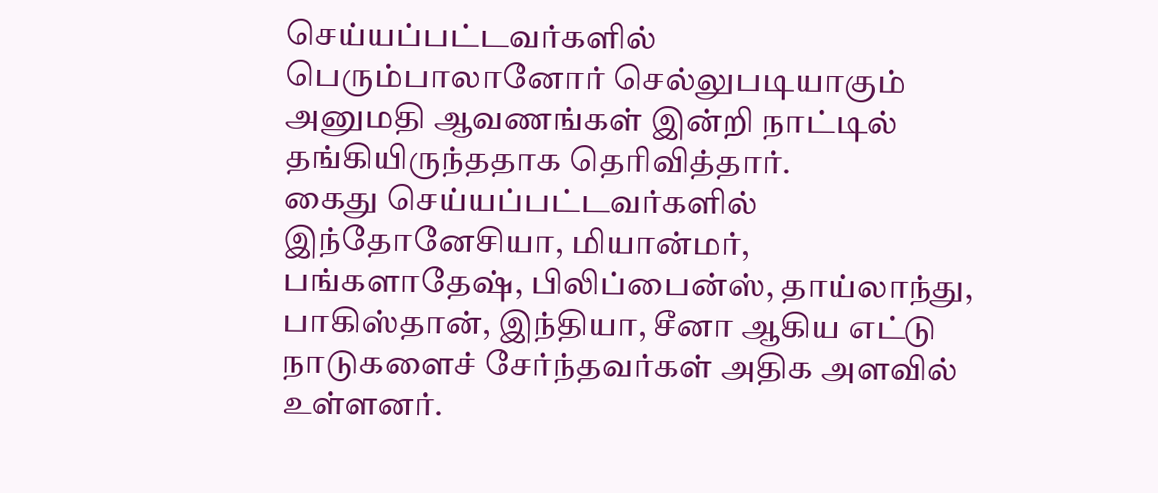செய்யப்பட்டவர்களில் பெரும்பாலானோர் செல்லுபடியாகும் அனுமதி ஆவணங்கள் இன்றி நாட்டில் தங்கியிருந்ததாக தெரிவித்தார்.
கைது செய்யப்பட்டவர்களில் இந்தோனேசியா, மியான்மர், பங்களாதேஷ், பிலிப்பைன்ஸ், தாய்லாந்து, பாகிஸ்தான், இந்தியா, சீனா ஆகிய எட்டு நாடுகளைச் சேர்ந்தவர்கள் அதிக அளவில் உள்ளனர்.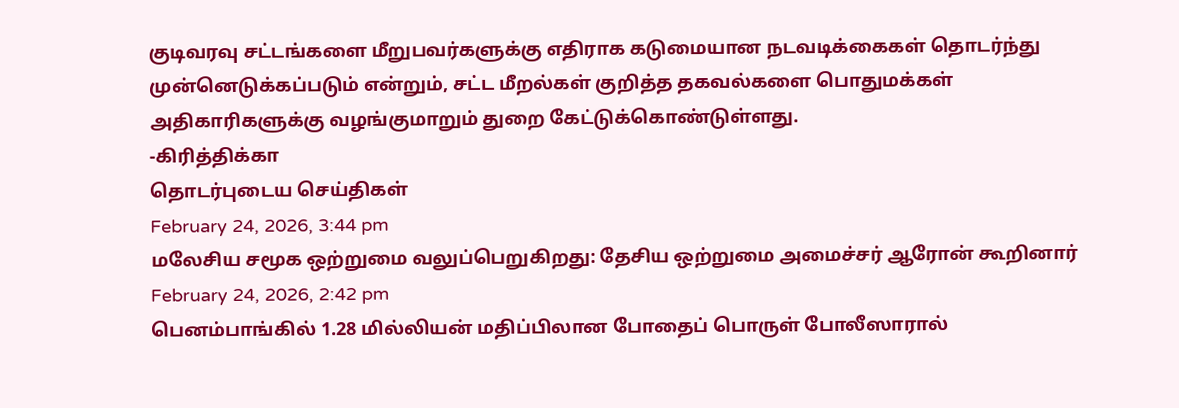குடிவரவு சட்டங்களை மீறுபவர்களுக்கு எதிராக கடுமையான நடவடிக்கைகள் தொடர்ந்து முன்னெடுக்கப்படும் என்றும், சட்ட மீறல்கள் குறித்த தகவல்களை பொதுமக்கள் அதிகாரிகளுக்கு வழங்குமாறும் துறை கேட்டுக்கொண்டுள்ளது.
-கிரித்திக்கா
தொடர்புடைய செய்திகள்
February 24, 2026, 3:44 pm
மலேசிய சமூக ஒற்றுமை வலுப்பெறுகிறது: தேசிய ஒற்றுமை அமைச்சர் ஆரோன் கூறினார்
February 24, 2026, 2:42 pm
பெனம்பாங்கில் 1.28 மில்லியன் மதிப்பிலான போதைப் பொருள் போலீஸாரால்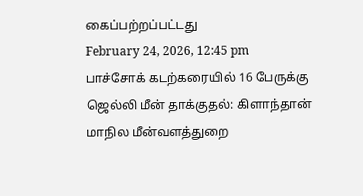கைப்பற்றப்பட்டது
February 24, 2026, 12:45 pm
பாச்சோக் கடற்கரையில் 16 பேருக்கு ஜெல்லி மீன் தாக்குதல்: கிளாந்தான் மாநில மீன்வளத்துறை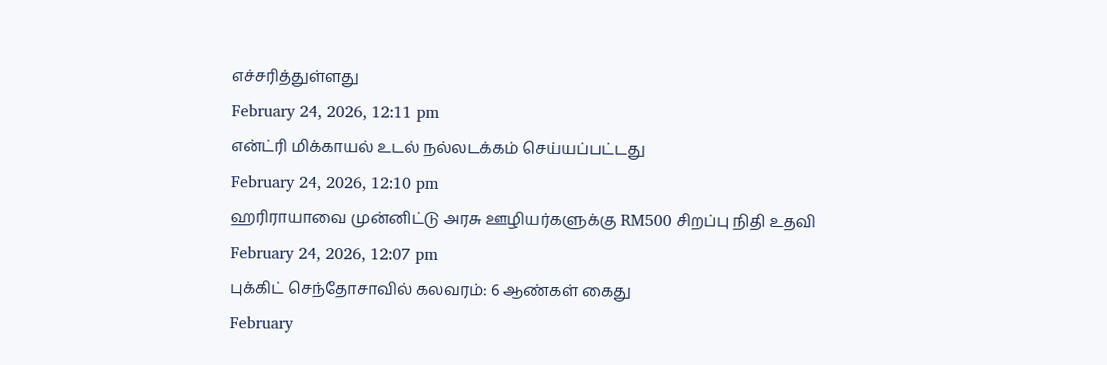எச்சரித்துள்ளது
February 24, 2026, 12:11 pm
என்ட்ரி மிக்காயல் உடல் நல்லடக்கம் செய்யப்பட்டது
February 24, 2026, 12:10 pm
ஹரிராயாவை முன்னிட்டு அரசு ஊழியர்களுக்கு RM500 சிறப்பு நிதி உதவி
February 24, 2026, 12:07 pm
புக்கிட் செந்தோசாவில் கலவரம்: 6 ஆண்கள் கைது
February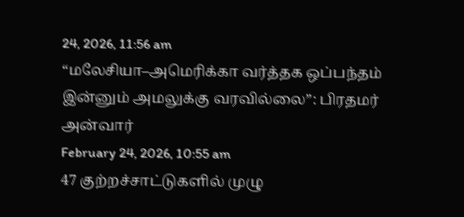24, 2026, 11:56 am
“மலேசியா–அமெரிக்கா வர்த்தக ஒப்பந்தம் இன்னும் அமலுக்கு வரவில்லை”: பிரதமர் அன்வார்
February 24, 2026, 10:55 am
47 குற்றச்சாட்டுகளில் முழு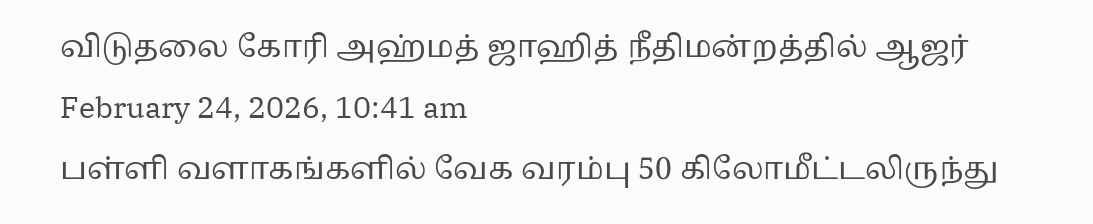விடுதலை கோரி அஹ்மத் ஜாஹித் நீதிமன்றத்தில் ஆஜர்
February 24, 2026, 10:41 am
பள்ளி வளாகங்களில் வேக வரம்பு 50 கிலோமீட்டலிருந்து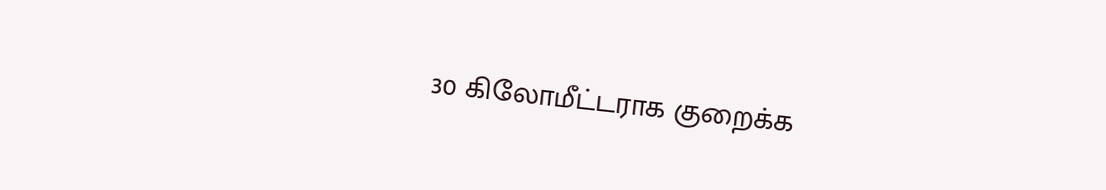30 கிலோமீட்டராக குறைக்க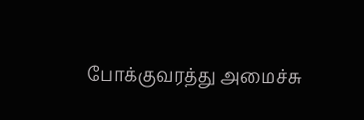போக்குவரத்து அமைச்சு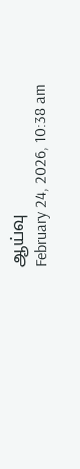ஆய்வு
February 24, 2026, 10:38 am